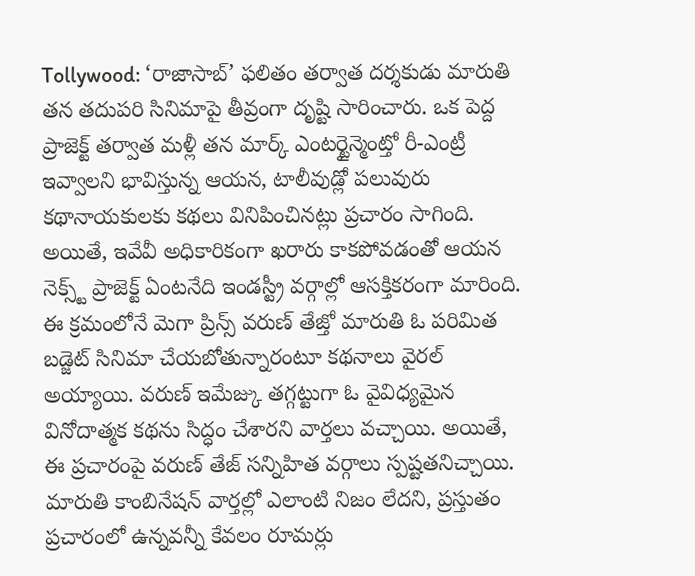Tollywood: ‘రాజాసాబ్’ ఫలితం తర్వాత దర్శకుడు మారుతి తన తదుపరి సినిమాపై తీవ్రంగా దృష్టి సారించారు. ఒక పెద్ద ప్రాజెక్ట్ తర్వాత మళ్లీ తన మార్క్ ఎంటర్టైన్మెంట్తో రీ-ఎంట్రీ ఇవ్వాలని భావిస్తున్న ఆయన, టాలీవుడ్లో పలువురు కథానాయకులకు కథలు వినిపించినట్లు ప్రచారం సాగింది. అయితే, ఇవేవీ అధికారికంగా ఖరారు కాకపోవడంతో ఆయన నెక్స్ట్ ప్రాజెక్ట్ ఏంటనేది ఇండస్ట్రీ వర్గాల్లో ఆసక్తికరంగా మారింది.
ఈ క్రమంలోనే మెగా ప్రిన్స్ వరుణ్ తేజ్తో మారుతి ఓ పరిమిత బడ్జెట్ సినిమా చేయబోతున్నారంటూ కథనాలు వైరల్ అయ్యాయి. వరుణ్ ఇమేజ్కు తగ్గట్టుగా ఓ వైవిధ్యమైన వినోదాత్మక కథను సిద్ధం చేశారని వార్తలు వచ్చాయి. అయితే, ఈ ప్రచారంపై వరుణ్ తేజ్ సన్నిహిత వర్గాలు స్పష్టతనిచ్చాయి. మారుతి కాంబినేషన్ వార్తల్లో ఎలాంటి నిజం లేదని, ప్రస్తుతం ప్రచారంలో ఉన్నవన్నీ కేవలం రూమర్లు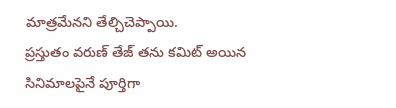మాత్రమేనని తేల్చిచెప్పాయి.
ప్రస్తుతం వరుణ్ తేజ్ తను కమిట్ అయిన సినిమాలపైనే పూర్తిగా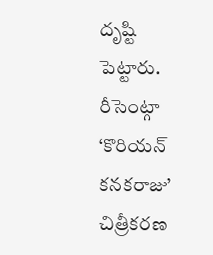దృష్టి పెట్టారు. రీసెంట్గా ‘కొరియన్ కనకరాజు’ చిత్రీకరణ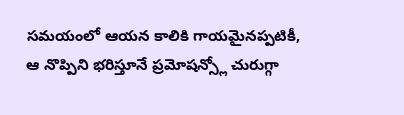సమయంలో ఆయన కాలికి గాయమైనప్పటికీ, ఆ నొప్పిని భరిస్తూనే ప్రమోషన్స్లో చురుగ్గా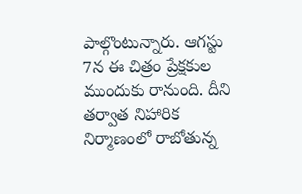పాల్గొంటున్నారు. ఆగస్టు 7న ఈ చిత్రం ప్రేక్షకుల ముందుకు రానుంది. దీని తర్వాత నిహారిక నిర్మాణంలో రాబోతున్న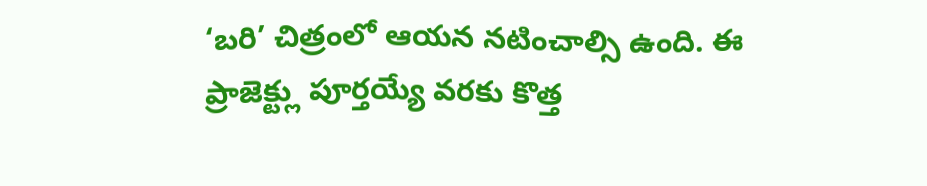‘బరి’ చిత్రంలో ఆయన నటించాల్సి ఉంది. ఈ ప్రాజెక్ట్లు పూర్తయ్యే వరకు కొత్త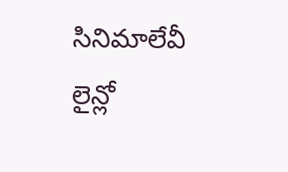సినిమాలేవీ లైన్లో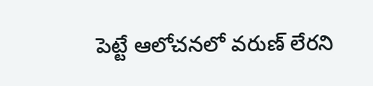పెట్టే ఆలోచనలో వరుణ్ లేరని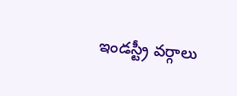ఇండస్ట్రీ వర్గాలు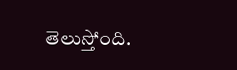తెలుస్తోంది.